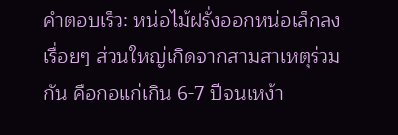คำตอบเร็ว: หน่อไม้ฝรั่งออกหน่อเล็กลงเรื่อยๆ ส่วนใหญ่เกิดจากสามสาเหตุร่วมกัน คือกอแก่เกิน 6-7 ปีจนเหง้า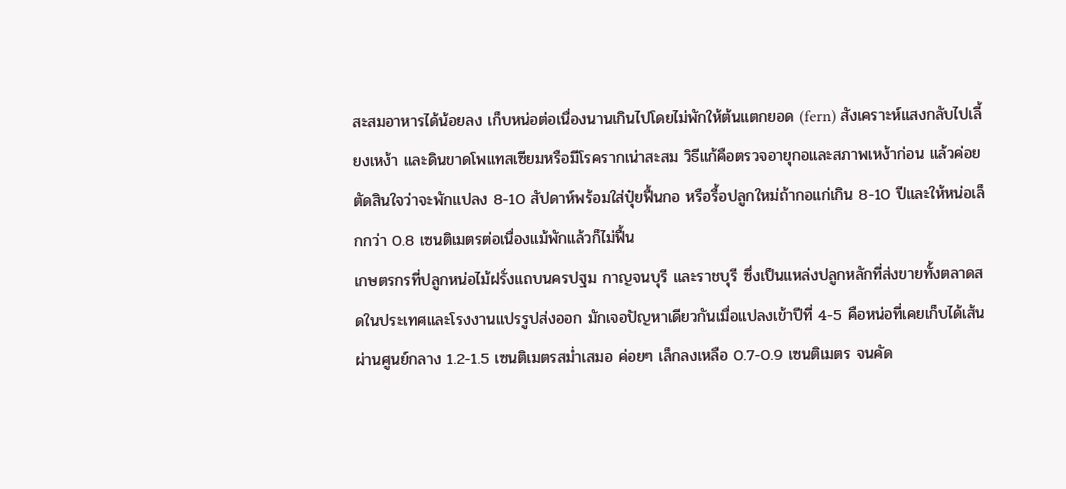สะสมอาหารได้น้อยลง เก็บหน่อต่อเนื่องนานเกินไปโดยไม่พักให้ต้นแตกยอด (fern) สังเคราะห์แสงกลับไปเลี้ยงเหง้า และดินขาดโพแทสเซียมหรือมีโรครากเน่าสะสม วิธีแก้คือตรวจอายุกอและสภาพเหง้าก่อน แล้วค่อยตัดสินใจว่าจะพักแปลง 8-10 สัปดาห์พร้อมใส่ปุ๋ยฟื้นกอ หรือรื้อปลูกใหม่ถ้ากอแก่เกิน 8-10 ปีและให้หน่อเล็กกว่า 0.8 เซนติเมตรต่อเนื่องแม้พักแล้วก็ไม่ฟื้น
เกษตรกรที่ปลูกหน่อไม้ฝรั่งแถบนครปฐม กาญจนบุรี และราชบุรี ซึ่งเป็นแหล่งปลูกหลักที่ส่งขายทั้งตลาดสดในประเทศและโรงงานแปรรูปส่งออก มักเจอปัญหาเดียวกันเมื่อแปลงเข้าปีที่ 4-5 คือหน่อที่เคยเก็บได้เส้นผ่านศูนย์กลาง 1.2-1.5 เซนติเมตรสม่ำเสมอ ค่อยๆ เล็กลงเหลือ 0.7-0.9 เซนติเมตร จนคัด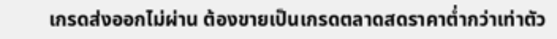เกรดส่งออกไม่ผ่าน ต้องขายเป็นเกรดตลาดสดราคาต่ำกว่าเท่าตัว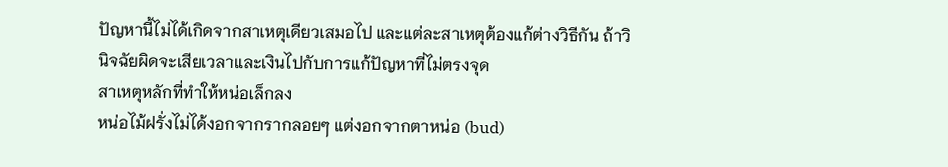ปัญหานี้ไม่ได้เกิดจากสาเหตุเดียวเสมอไป และแต่ละสาเหตุต้องแก้ต่างวิธีกัน ถ้าวินิจฉัยผิดจะเสียเวลาและเงินไปกับการแก้ปัญหาที่ไม่ตรงจุด
สาเหตุหลักที่ทำให้หน่อเล็กลง
หน่อไม้ฝรั่งไม่ได้งอกจากรากลอยๆ แต่งอกจากตาหน่อ (bud)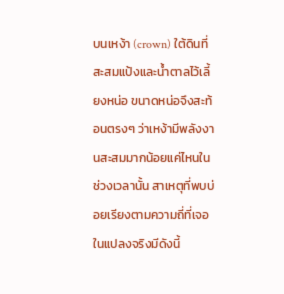บนเหง้า (crown) ใต้ดินที่สะสมแป้งและน้ำตาลไว้เลี้ยงหน่อ ขนาดหน่อจึงสะท้อนตรงๆ ว่าเหง้ามีพลังงานสะสมมากน้อยแค่ไหนในช่วงเวลานั้น สาเหตุที่พบบ่อยเรียงตามความถี่ที่เจอในแปลงจริงมีดังนี้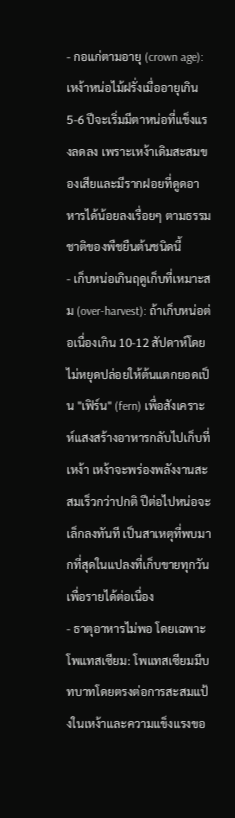- กอแก่ตามอายุ (crown age): เหง้าหน่อไม้ฝรั่งเมื่ออายุเกิน 5-6 ปีจะเริ่มมีตาหน่อที่แข็งแรงลดลง เพราะเหง้าเดิมสะสมของเสียและมีรากฝอยที่ดูดอาหารได้น้อยลงเรื่อยๆ ตามธรรมชาติของพืชยืนต้นชนิดนี้
- เก็บหน่อเกินฤดูเก็บที่เหมาะสม (over-harvest): ถ้าเก็บหน่อต่อเนื่องเกิน 10-12 สัปดาห์โดยไม่หยุดปล่อยให้ต้นแตกยอดเป็น "เฟิร์น" (fern) เพื่อสังเคราะห์แสงสร้างอาหารกลับไปเก็บที่เหง้า เหง้าจะพร่องพลังงานสะสมเร็วกว่าปกติ ปีต่อไปหน่อจะเล็กลงทันที เป็นสาเหตุที่พบมากที่สุดในแปลงที่เก็บขายทุกวันเพื่อรายได้ต่อเนื่อง
- ธาตุอาหารไม่พอ โดยเฉพาะโพแทสเซียม: โพแทสเซียมมีบทบาทโดยตรงต่อการสะสมแป้งในเหง้าและความแข็งแรงขอ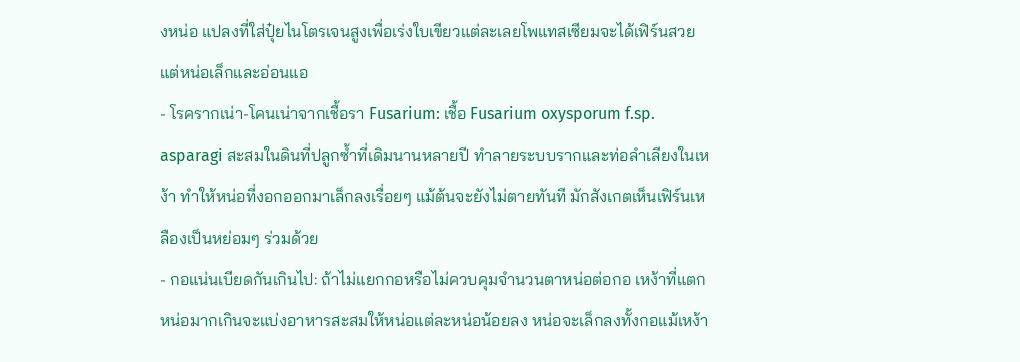งหน่อ แปลงที่ใส่ปุ๋ยไนโตรเจนสูงเพื่อเร่งใบเขียวแต่ละเลยโพแทสเซียมจะได้เฟิร์นสวยแต่หน่อเล็กและอ่อนแอ
- โรครากเน่า-โคนเน่าจากเชื้อรา Fusarium: เชื้อ Fusarium oxysporum f.sp. asparagi สะสมในดินที่ปลูกซ้ำที่เดิมนานหลายปี ทำลายระบบรากและท่อลำเลียงในเหง้า ทำให้หน่อที่งอกออกมาเล็กลงเรื่อยๆ แม้ต้นจะยังไม่ตายทันที มักสังเกตเห็นเฟิร์นเหลืองเป็นหย่อมๆ ร่วมด้วย
- กอแน่นเบียดกันเกินไป: ถ้าไม่แยกกอหรือไม่ควบคุมจำนวนตาหน่อต่อกอ เหง้าที่แตกหน่อมากเกินจะแบ่งอาหารสะสมให้หน่อแต่ละหน่อน้อยลง หน่อจะเล็กลงทั้งกอแม้เหง้า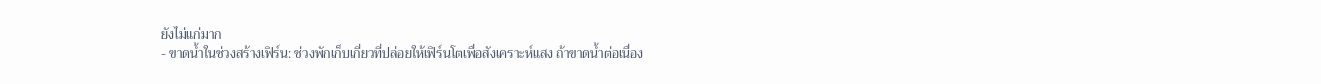ยังไม่แก่มาก
- ขาดน้ำในช่วงสร้างเฟิร์น: ช่วงพักเก็บเกี่ยวที่ปล่อยให้เฟิร์นโตเพื่อสังเคราะห์แสง ถ้าขาดน้ำต่อเนื่อง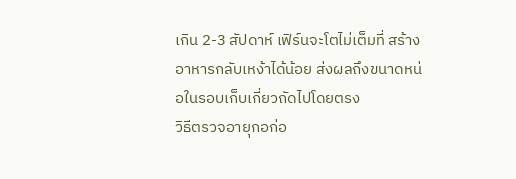เกิน 2-3 สัปดาห์ เฟิร์นจะโตไม่เต็มที่ สร้างอาหารกลับเหง้าได้น้อย ส่งผลถึงขนาดหน่อในรอบเก็บเกี่ยวถัดไปโดยตรง
วิธีตรวจอายุกอก่อ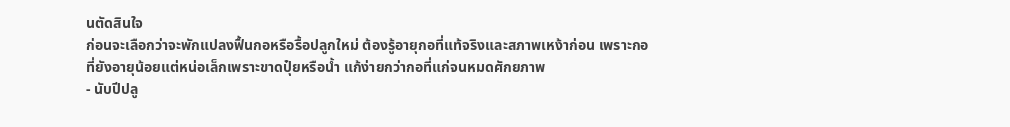นตัดสินใจ
ก่อนจะเลือกว่าจะพักแปลงฟื้นกอหรือรื้อปลูกใหม่ ต้องรู้อายุกอที่แท้จริงและสภาพเหง้าก่อน เพราะกอที่ยังอายุน้อยแต่หน่อเล็กเพราะขาดปุ๋ยหรือน้ำ แก้ง่ายกว่ากอที่แก่จนหมดศักยภาพ
- นับปีปลู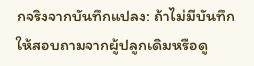กจริงจากบันทึกแปลง: ถ้าไม่มีบันทึก ให้สอบถามจากผู้ปลูกเดิมหรือดู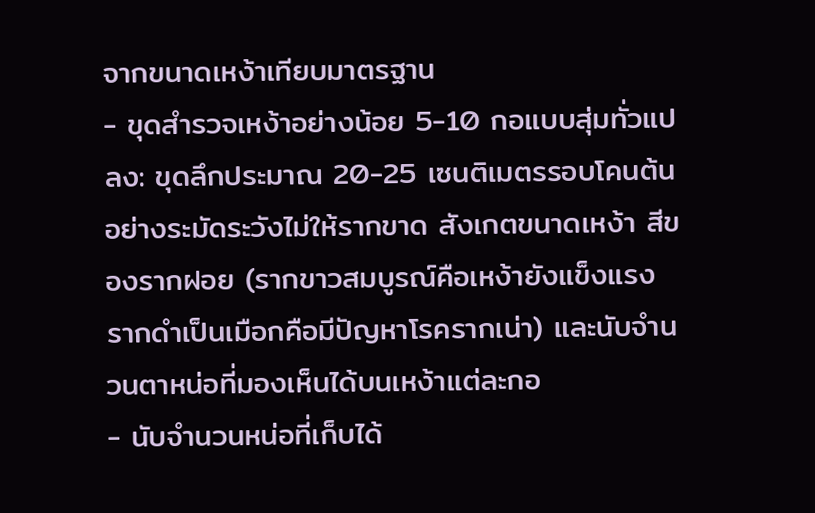จากขนาดเหง้าเทียบมาตรฐาน
- ขุดสำรวจเหง้าอย่างน้อย 5-10 กอแบบสุ่มทั่วแปลง: ขุดลึกประมาณ 20-25 เซนติเมตรรอบโคนต้นอย่างระมัดระวังไม่ให้รากขาด สังเกตขนาดเหง้า สีของรากฝอย (รากขาวสมบูรณ์คือเหง้ายังแข็งแรง รากดำเป็นเมือกคือมีปัญหาโรครากเน่า) และนับจำนวนตาหน่อที่มองเห็นได้บนเหง้าแต่ละกอ
- นับจำนวนหน่อที่เก็บได้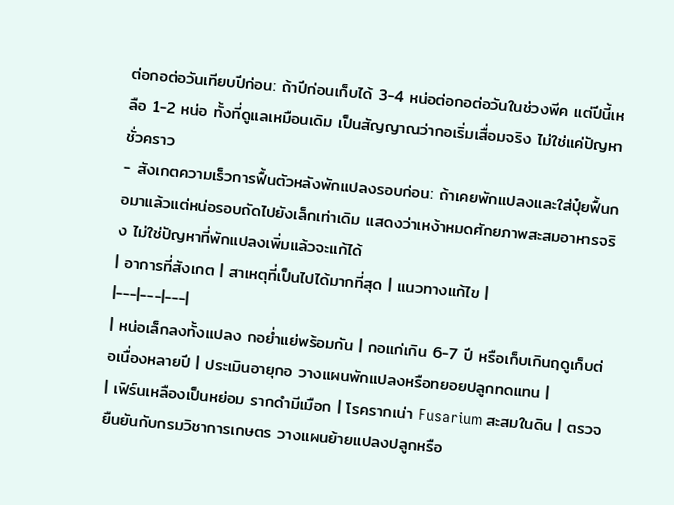ต่อกอต่อวันเทียบปีก่อน: ถ้าปีก่อนเก็บได้ 3-4 หน่อต่อกอต่อวันในช่วงพีค แต่ปีนี้เหลือ 1-2 หน่อ ทั้งที่ดูแลเหมือนเดิม เป็นสัญญาณว่ากอเริ่มเสื่อมจริง ไม่ใช่แค่ปัญหาชั่วคราว
- สังเกตความเร็วการฟื้นตัวหลังพักแปลงรอบก่อน: ถ้าเคยพักแปลงและใส่ปุ๋ยฟื้นกอมาแล้วแต่หน่อรอบถัดไปยังเล็กเท่าเดิม แสดงว่าเหง้าหมดศักยภาพสะสมอาหารจริง ไม่ใช่ปัญหาที่พักแปลงเพิ่มแล้วจะแก้ได้
| อาการที่สังเกต | สาเหตุที่เป็นไปได้มากที่สุด | แนวทางแก้ไข |
|---|---|---|
| หน่อเล็กลงทั้งแปลง กอย่ำแย่พร้อมกัน | กอแก่เกิน 6-7 ปี หรือเก็บเกินฤดูเก็บต่อเนื่องหลายปี | ประเมินอายุกอ วางแผนพักแปลงหรือทยอยปลูกทดแทน |
| เฟิร์นเหลืองเป็นหย่อม รากดำมีเมือก | โรครากเน่า Fusarium สะสมในดิน | ตรวจยืนยันกับกรมวิชาการเกษตร วางแผนย้ายแปลงปลูกหรือ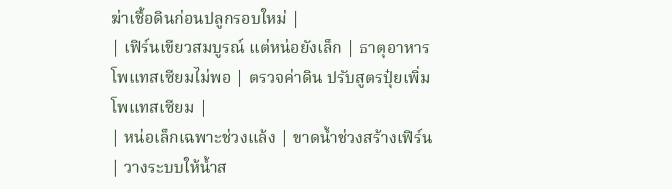ฆ่าเชื้อดินก่อนปลูกรอบใหม่ |
| เฟิร์นเขียวสมบูรณ์ แต่หน่อยังเล็ก | ธาตุอาหารโพแทสเซียมไม่พอ | ตรวจค่าดิน ปรับสูตรปุ๋ยเพิ่มโพแทสเซียม |
| หน่อเล็กเฉพาะช่วงแล้ง | ขาดน้ำช่วงสร้างเฟิร์น | วางระบบให้น้ำส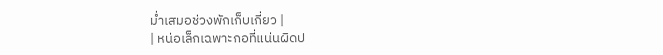ม่ำเสมอช่วงพักเก็บเกี่ยว |
| หน่อเล็กเฉพาะกอที่แน่นผิดป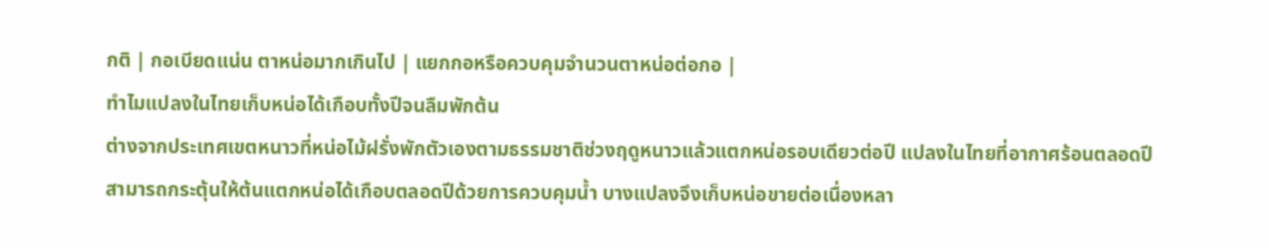กติ | กอเบียดแน่น ตาหน่อมากเกินไป | แยกกอหรือควบคุมจำนวนตาหน่อต่อกอ |
ทำไมแปลงในไทยเก็บหน่อได้เกือบทั้งปีจนลืมพักต้น
ต่างจากประเทศเขตหนาวที่หน่อไม้ฝรั่งพักตัวเองตามธรรมชาติช่วงฤดูหนาวแล้วแตกหน่อรอบเดียวต่อปี แปลงในไทยที่อากาศร้อนตลอดปีสามารถกระตุ้นให้ต้นแตกหน่อได้เกือบตลอดปีด้วยการควบคุมน้ำ บางแปลงจึงเก็บหน่อขายต่อเนื่องหลา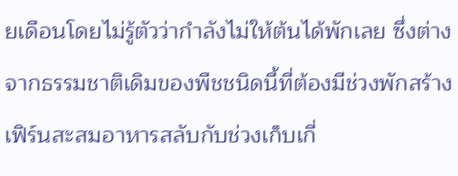ยเดือนโดยไม่รู้ตัวว่ากำลังไม่ให้ต้นได้พักเลย ซึ่งต่างจากธรรมชาติเดิมของพืชชนิดนี้ที่ต้องมีช่วงพักสร้างเฟิร์นสะสมอาหารสลับกับช่วงเก็บเกี่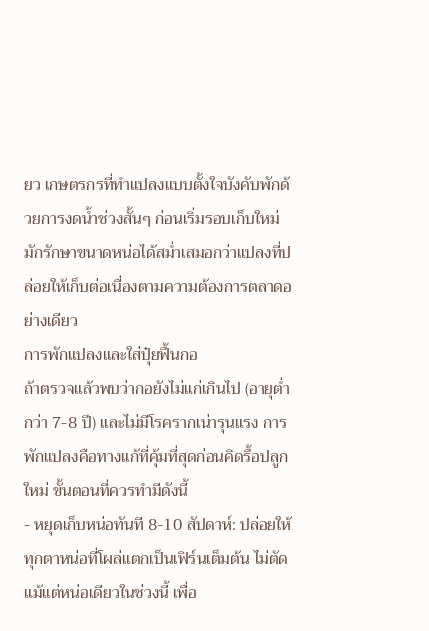ยว เกษตรกรที่ทำแปลงแบบตั้งใจบังคับพักด้วยการงดน้ำช่วงสั้นๆ ก่อนเริ่มรอบเก็บใหม่ มักรักษาขนาดหน่อได้สม่ำเสมอกว่าแปลงที่ปล่อยให้เก็บต่อเนื่องตามความต้องการตลาดอย่างเดียว
การพักแปลงและใส่ปุ๋ยฟื้นกอ
ถ้าตรวจแล้วพบว่ากอยังไม่แก่เกินไป (อายุต่ำกว่า 7-8 ปี) และไม่มีโรครากเน่ารุนแรง การพักแปลงคือทางแก้ที่คุ้มที่สุดก่อนคิดรื้อปลูกใหม่ ขั้นตอนที่ควรทำมีดังนี้
- หยุดเก็บหน่อทันที 8-10 สัปดาห์: ปล่อยให้ทุกตาหน่อที่โผล่แตกเป็นเฟิร์นเต็มต้น ไม่ตัดแม้แต่หน่อเดียวในช่วงนี้ เพื่อ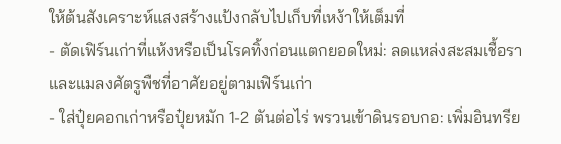ให้ต้นสังเคราะห์แสงสร้างแป้งกลับไปเก็บที่เหง้าให้เต็มที่
- ตัดเฟิร์นเก่าที่แห้งหรือเป็นโรคทิ้งก่อนแตกยอดใหม่: ลดแหล่งสะสมเชื้อราและแมลงศัตรูพืชที่อาศัยอยู่ตามเฟิร์นเก่า
- ใส่ปุ๋ยคอกเก่าหรือปุ๋ยหมัก 1-2 ตันต่อไร่ พรวนเข้าดินรอบกอ: เพิ่มอินทรีย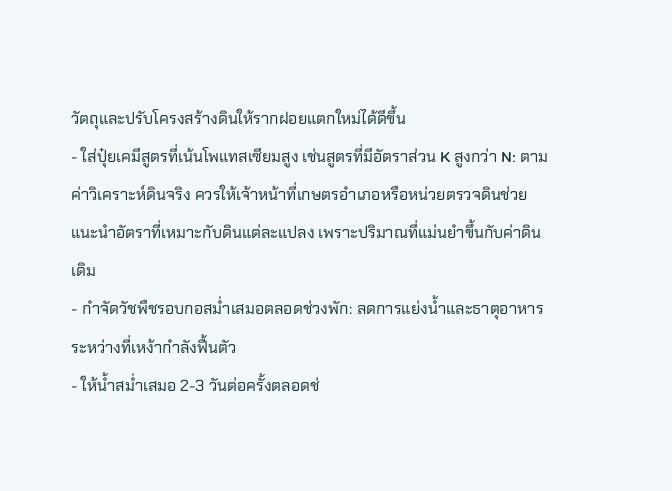วัตถุและปรับโครงสร้างดินให้รากฝอยแตกใหม่ได้ดีขึ้น
- ใส่ปุ๋ยเคมีสูตรที่เน้นโพแทสเซียมสูง เช่นสูตรที่มีอัตราส่วน K สูงกว่า N: ตามค่าวิเคราะห์ดินจริง ควรให้เจ้าหน้าที่เกษตรอำเภอหรือหน่วยตรวจดินช่วยแนะนำอัตราที่เหมาะกับดินแต่ละแปลง เพราะปริมาณที่แม่นยำขึ้นกับค่าดินเดิม
- กำจัดวัชพืชรอบกอสม่ำเสมอตลอดช่วงพัก: ลดการแย่งน้ำและธาตุอาหารระหว่างที่เหง้ากำลังฟื้นตัว
- ให้น้ำสม่ำเสมอ 2-3 วันต่อครั้งตลอดช่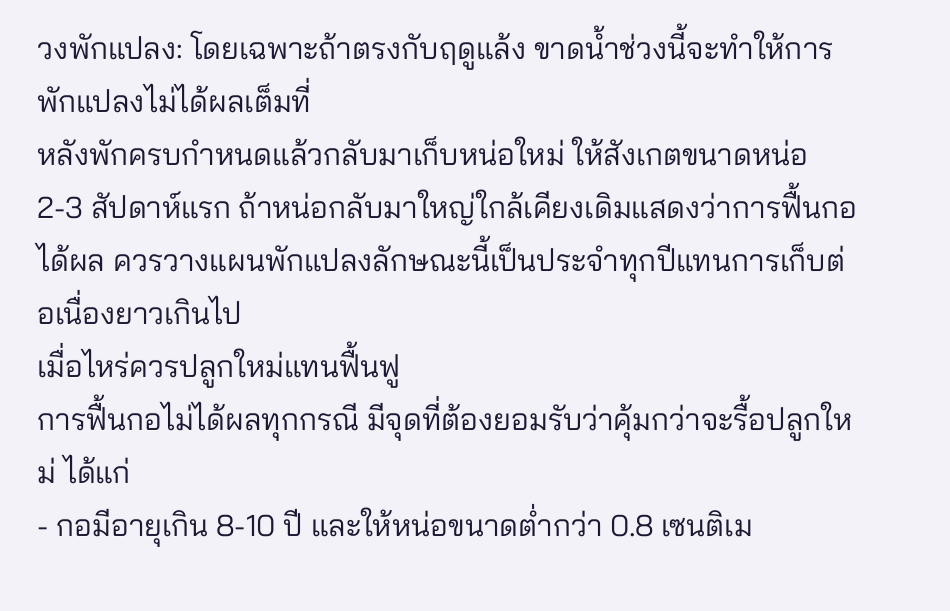วงพักแปลง: โดยเฉพาะถ้าตรงกับฤดูแล้ง ขาดน้ำช่วงนี้จะทำให้การพักแปลงไม่ได้ผลเต็มที่
หลังพักครบกำหนดแล้วกลับมาเก็บหน่อใหม่ ให้สังเกตขนาดหน่อ 2-3 สัปดาห์แรก ถ้าหน่อกลับมาใหญ่ใกล้เคียงเดิมแสดงว่าการฟื้นกอได้ผล ควรวางแผนพักแปลงลักษณะนี้เป็นประจำทุกปีแทนการเก็บต่อเนื่องยาวเกินไป
เมื่อไหร่ควรปลูกใหม่แทนฟื้นฟู
การฟื้นกอไม่ได้ผลทุกกรณี มีจุดที่ต้องยอมรับว่าคุ้มกว่าจะรื้อปลูกใหม่ ได้แก่
- กอมีอายุเกิน 8-10 ปี และให้หน่อขนาดต่ำกว่า 0.8 เซนติเม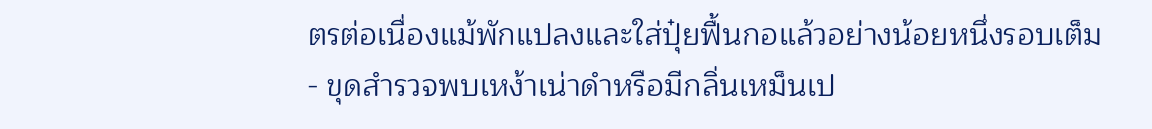ตรต่อเนื่องแม้พักแปลงและใส่ปุ๋ยฟื้นกอแล้วอย่างน้อยหนึ่งรอบเต็ม
- ขุดสำรวจพบเหง้าเน่าดำหรือมีกลิ่นเหม็นเป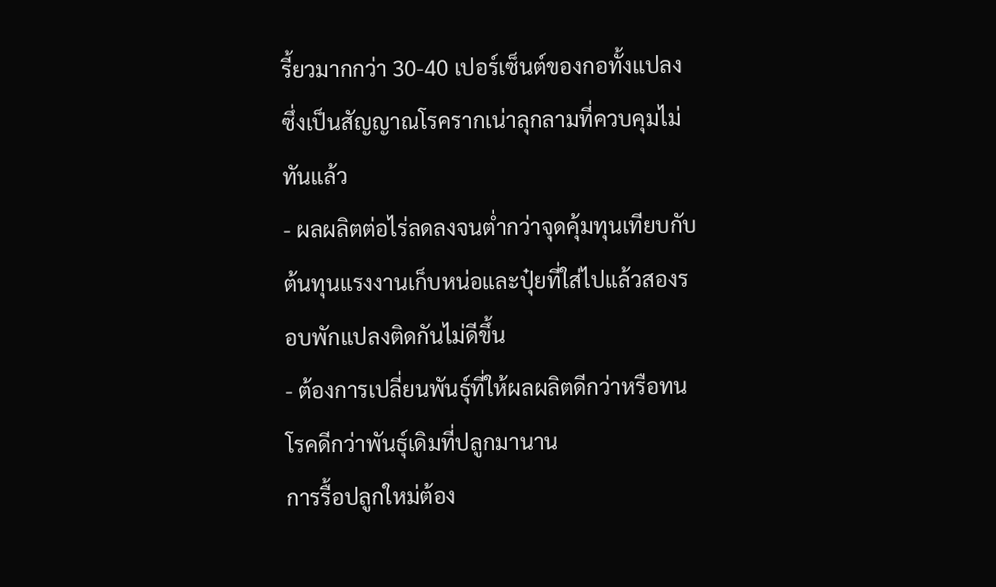รี้ยวมากกว่า 30-40 เปอร์เซ็นต์ของกอทั้งแปลง ซึ่งเป็นสัญญาณโรครากเน่าลุกลามที่ควบคุมไม่ทันแล้ว
- ผลผลิตต่อไร่ลดลงจนต่ำกว่าจุดคุ้มทุนเทียบกับต้นทุนแรงงานเก็บหน่อและปุ๋ยที่ใส่ไปแล้วสองรอบพักแปลงติดกันไม่ดีขึ้น
- ต้องการเปลี่ยนพันธุ์ที่ให้ผลผลิตดีกว่าหรือทนโรคดีกว่าพันธุ์เดิมที่ปลูกมานาน
การรื้อปลูกใหม่ต้อง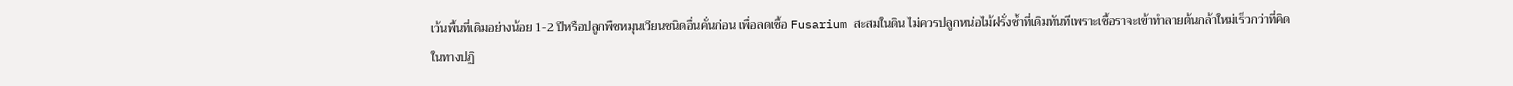เว้นพื้นที่เดิมอย่างน้อย 1-2 ปีหรือปลูกพืชหมุนเวียนชนิดอื่นคั่นก่อน เพื่อลดเชื้อ Fusarium สะสมในดิน ไม่ควรปลูกหน่อไม้ฝรั่งซ้ำที่เดิมทันทีเพราะเชื้อราจะเข้าทำลายต้นกล้าใหม่เร็วกว่าที่คิด
ในทางปฏิ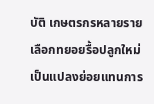บัติ เกษตรกรหลายรายเลือกทยอยรื้อปลูกใหม่เป็นแปลงย่อยแทนการ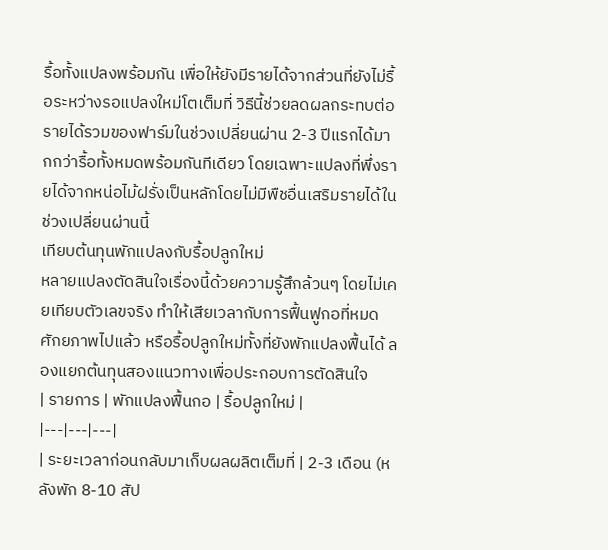รื้อทั้งแปลงพร้อมกัน เพื่อให้ยังมีรายได้จากส่วนที่ยังไม่รื้อระหว่างรอแปลงใหม่โตเต็มที่ วิธีนี้ช่วยลดผลกระทบต่อรายได้รวมของฟาร์มในช่วงเปลี่ยนผ่าน 2-3 ปีแรกได้มากกว่ารื้อทั้งหมดพร้อมกันทีเดียว โดยเฉพาะแปลงที่พึ่งรายได้จากหน่อไม้ฝรั่งเป็นหลักโดยไม่มีพืชอื่นเสริมรายได้ในช่วงเปลี่ยนผ่านนี้
เทียบต้นทุนพักแปลงกับรื้อปลูกใหม่
หลายแปลงตัดสินใจเรื่องนี้ด้วยความรู้สึกล้วนๆ โดยไม่เคยเทียบตัวเลขจริง ทำให้เสียเวลากับการฟื้นฟูกอที่หมดศักยภาพไปแล้ว หรือรื้อปลูกใหม่ทั้งที่ยังพักแปลงฟื้นได้ ลองแยกต้นทุนสองแนวทางเพื่อประกอบการตัดสินใจ
| รายการ | พักแปลงฟื้นกอ | รื้อปลูกใหม่ |
|---|---|---|
| ระยะเวลาก่อนกลับมาเก็บผลผลิตเต็มที่ | 2-3 เดือน (หลังพัก 8-10 สัป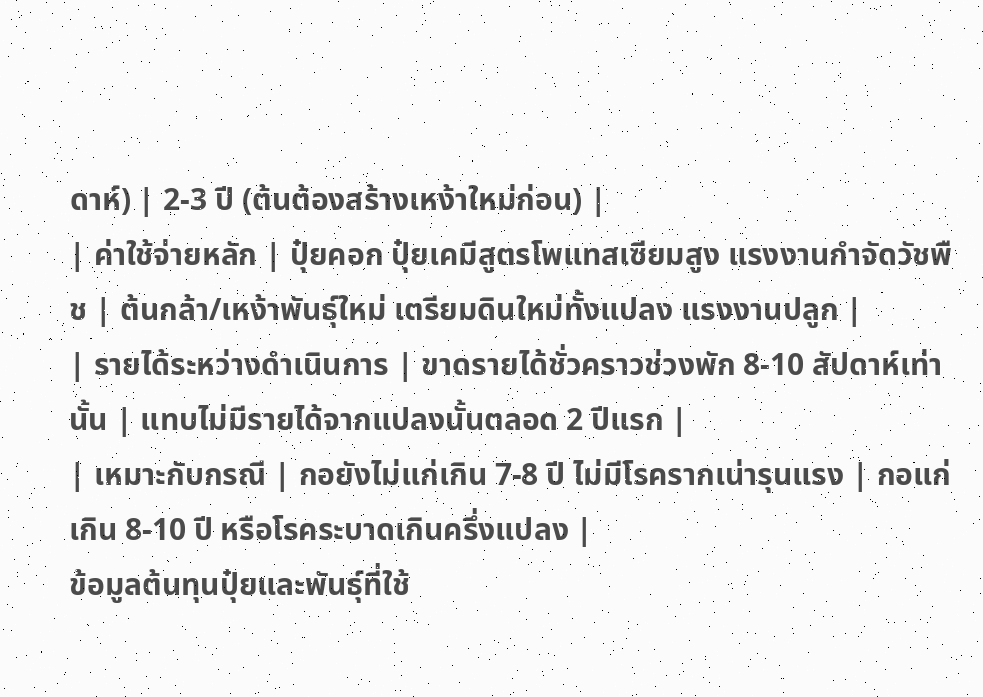ดาห์) | 2-3 ปี (ต้นต้องสร้างเหง้าใหม่ก่อน) |
| ค่าใช้จ่ายหลัก | ปุ๋ยคอก ปุ๋ยเคมีสูตรโพแทสเซียมสูง แรงงานกำจัดวัชพืช | ต้นกล้า/เหง้าพันธุ์ใหม่ เตรียมดินใหม่ทั้งแปลง แรงงานปลูก |
| รายได้ระหว่างดำเนินการ | ขาดรายได้ชั่วคราวช่วงพัก 8-10 สัปดาห์เท่านั้น | แทบไม่มีรายได้จากแปลงนั้นตลอด 2 ปีแรก |
| เหมาะกับกรณี | กอยังไม่แก่เกิน 7-8 ปี ไม่มีโรครากเน่ารุนแรง | กอแก่เกิน 8-10 ปี หรือโรคระบาดเกินครึ่งแปลง |
ข้อมูลต้นทุนปุ๋ยและพันธุ์ที่ใช้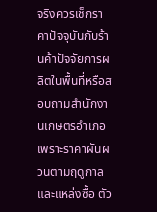จริงควรเช็กราคาปัจจุบันกับร้านค้าปัจจัยการผลิตในพื้นที่หรือสอบถามสำนักงานเกษตรอำเภอ เพราะราคาผันผวนตามฤดูกาลและแหล่งซื้อ ตัว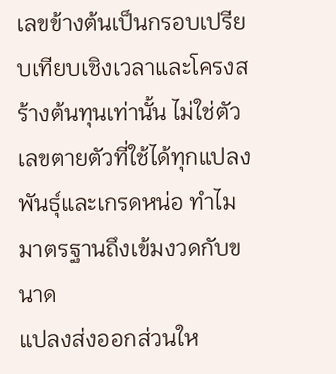เลขข้างต้นเป็นกรอบเปรียบเทียบเชิงเวลาและโครงสร้างต้นทุนเท่านั้น ไม่ใช่ตัวเลขตายตัวที่ใช้ได้ทุกแปลง
พันธุ์และเกรดหน่อ ทำไมมาตรฐานถึงเข้มงวดกับขนาด
แปลงส่งออกส่วนให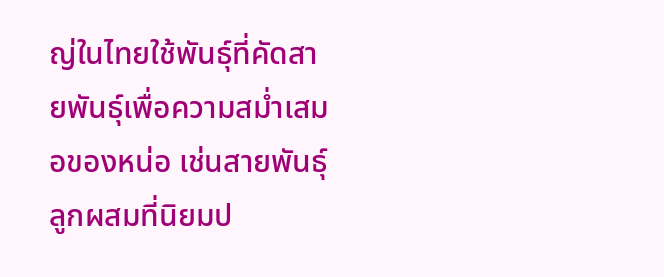ญ่ในไทยใช้พันธุ์ที่คัดสายพันธุ์เพื่อความสม่ำเสมอของหน่อ เช่นสายพันธุ์ลูกผสมที่นิยมป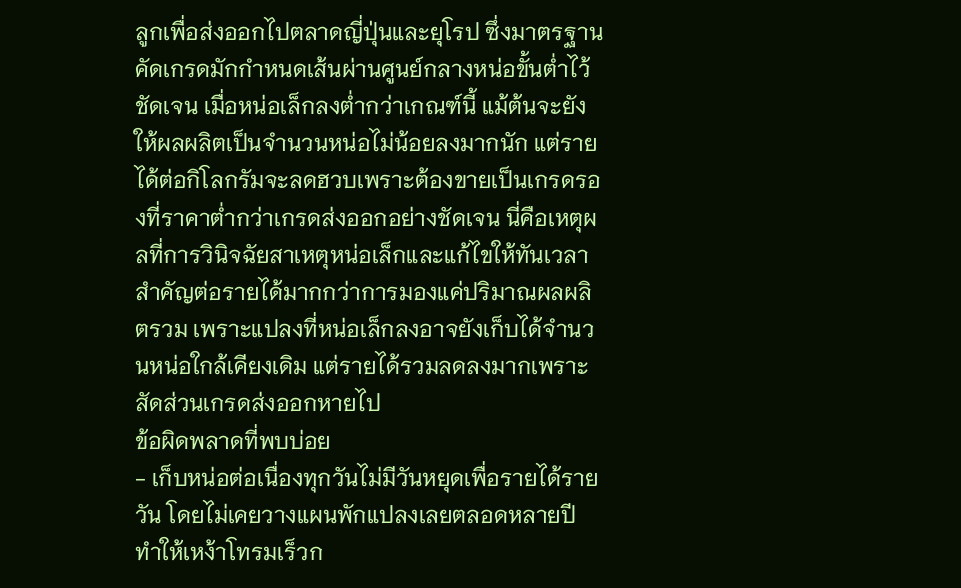ลูกเพื่อส่งออกไปตลาดญี่ปุ่นและยุโรป ซึ่งมาตรฐานคัดเกรดมักกำหนดเส้นผ่านศูนย์กลางหน่อขั้นต่ำไว้ชัดเจน เมื่อหน่อเล็กลงต่ำกว่าเกณฑ์นี้ แม้ต้นจะยังให้ผลผลิตเป็นจำนวนหน่อไม่น้อยลงมากนัก แต่รายได้ต่อกิโลกรัมจะลดฮวบเพราะต้องขายเป็นเกรดรองที่ราคาต่ำกว่าเกรดส่งออกอย่างชัดเจน นี่คือเหตุผลที่การวินิจฉัยสาเหตุหน่อเล็กและแก้ไขให้ทันเวลาสำคัญต่อรายได้มากกว่าการมองแค่ปริมาณผลผลิตรวม เพราะแปลงที่หน่อเล็กลงอาจยังเก็บได้จำนวนหน่อใกล้เคียงเดิม แต่รายได้รวมลดลงมากเพราะสัดส่วนเกรดส่งออกหายไป
ข้อผิดพลาดที่พบบ่อย
- เก็บหน่อต่อเนื่องทุกวันไม่มีวันหยุดเพื่อรายได้รายวัน โดยไม่เคยวางแผนพักแปลงเลยตลอดหลายปี ทำให้เหง้าโทรมเร็วก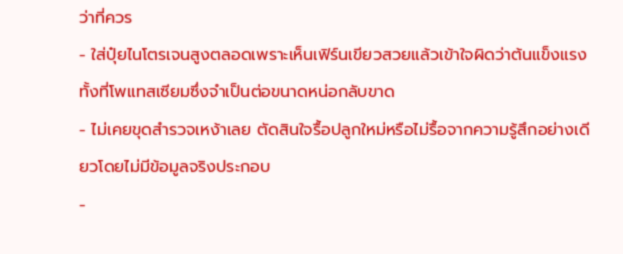ว่าที่ควร
- ใส่ปุ๋ยไนโตรเจนสูงตลอดเพราะเห็นเฟิร์นเขียวสวยแล้วเข้าใจผิดว่าต้นแข็งแรง ทั้งที่โพแทสเซียมซึ่งจำเป็นต่อขนาดหน่อกลับขาด
- ไม่เคยขุดสำรวจเหง้าเลย ตัดสินใจรื้อปลูกใหม่หรือไม่รื้อจากความรู้สึกอย่างเดียวโดยไม่มีข้อมูลจริงประกอบ
-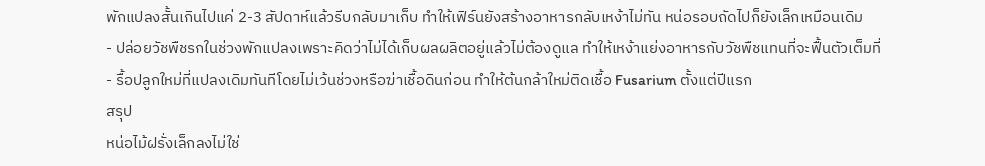พักแปลงสั้นเกินไปแค่ 2-3 สัปดาห์แล้วรีบกลับมาเก็บ ทำให้เฟิร์นยังสร้างอาหารกลับเหง้าไม่ทัน หน่อรอบถัดไปก็ยังเล็กเหมือนเดิม
- ปล่อยวัชพืชรกในช่วงพักแปลงเพราะคิดว่าไม่ได้เก็บผลผลิตอยู่แล้วไม่ต้องดูแล ทำให้เหง้าแย่งอาหารกับวัชพืชแทนที่จะฟื้นตัวเต็มที่
- รื้อปลูกใหม่ที่แปลงเดิมทันทีโดยไม่เว้นช่วงหรือฆ่าเชื้อดินก่อน ทำให้ต้นกล้าใหม่ติดเชื้อ Fusarium ตั้งแต่ปีแรก
สรุป
หน่อไม้ฝรั่งเล็กลงไม่ใช่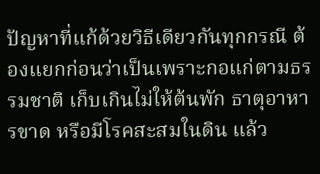ปัญหาที่แก้ด้วยวิธีเดียวกันทุกกรณี ต้องแยกก่อนว่าเป็นเพราะกอแก่ตามธรรมชาติ เก็บเกินไม่ให้ต้นพัก ธาตุอาหารขาด หรือมีโรคสะสมในดิน แล้ว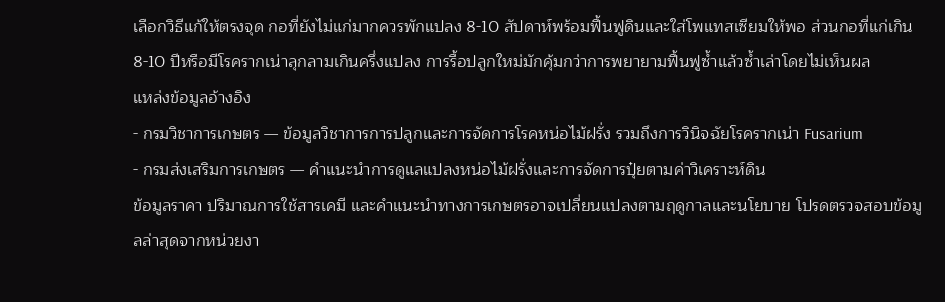เลือกวิธีแก้ให้ตรงจุด กอที่ยังไม่แก่มากควรพักแปลง 8-10 สัปดาห์พร้อมฟื้นฟูดินและใส่โพแทสเซียมให้พอ ส่วนกอที่แก่เกิน 8-10 ปีหรือมีโรครากเน่าลุกลามเกินครึ่งแปลง การรื้อปลูกใหม่มักคุ้มกว่าการพยายามฟื้นฟูซ้ำแล้วซ้ำเล่าโดยไม่เห็นผล
แหล่งข้อมูลอ้างอิง
- กรมวิชาการเกษตร — ข้อมูลวิชาการการปลูกและการจัดการโรคหน่อไม้ฝรั่ง รวมถึงการวินิจฉัยโรครากเน่า Fusarium
- กรมส่งเสริมการเกษตร — คำแนะนำการดูแลแปลงหน่อไม้ฝรั่งและการจัดการปุ๋ยตามค่าวิเคราะห์ดิน
ข้อมูลราคา ปริมาณการใช้สารเคมี และคำแนะนำทางการเกษตรอาจเปลี่ยนแปลงตามฤดูกาลและนโยบาย โปรดตรวจสอบข้อมูลล่าสุดจากหน่วยงา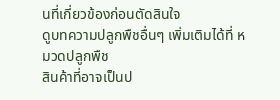นที่เกี่ยวข้องก่อนตัดสินใจ
ดูบทความปลูกพืชอื่นๆ เพิ่มเติมได้ที่ หมวดปลูกพืช
สินค้าที่อาจเป็นป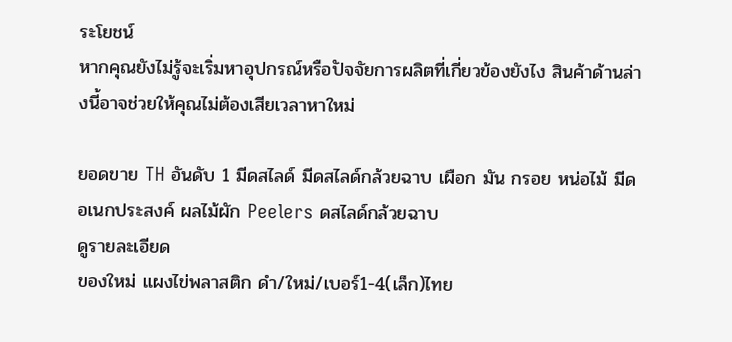ระโยชน์
หากคุณยังไม่รู้จะเริ่มหาอุปกรณ์หรือปัจจัยการผลิตที่เกี่ยวข้องยังไง สินค้าด้านล่างนี้อาจช่วยให้คุณไม่ต้องเสียเวลาหาใหม่

ยอดขาย TH อันดับ 1 มีดสไลด์ มีดสไลด์กล้วยฉาบ เผือก มัน กรอย หน่อไม้ มีดอเนกประสงค์ ผลไม้ผัก Peelers ดสไลด์กล้วยฉาบ
ดูรายละเอียด
ของใหม่ แผงไข่พลาสติก ดำ/ใหม่/เบอร์1-4(เล็ก)ไทย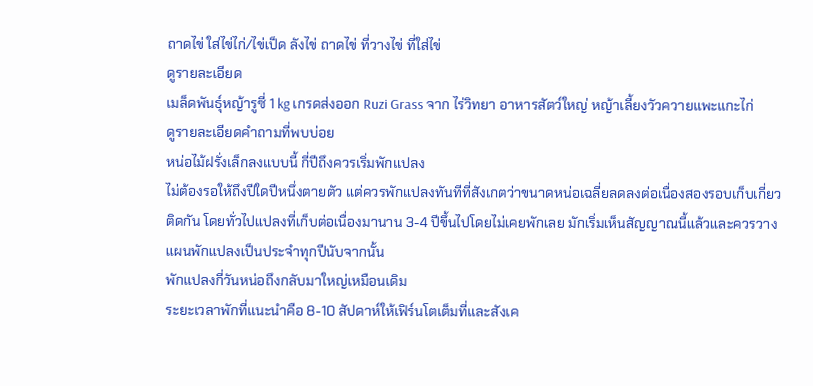ถาดไข่ ใส่ไข่ไก่/ไข่เป็ด ลังไข่ ถาดไข่ ที่วางไข่ ที่ใส่ไข่
ดูรายละเอียด
เมล็ดพันธุ์หญ้ารูซี่ 1 kg เกรดส่งออก Ruzi Grass จาก ไร่วิทยา อาหารสัตว์ใหญ่ หญ้าเลี้ยงวัวควายแพะแกะไก่
ดูรายละเอียดคำถามที่พบบ่อย
หน่อไม้ฝรั่งเล็กลงแบบนี้ กี่ปีถึงควรเริ่มพักแปลง
ไม่ต้องรอให้ถึงปีใดปีหนึ่งตายตัว แต่ควรพักแปลงทันทีที่สังเกตว่าขนาดหน่อเฉลี่ยลดลงต่อเนื่องสองรอบเก็บเกี่ยวติดกัน โดยทั่วไปแปลงที่เก็บต่อเนื่องมานาน 3-4 ปีขึ้นไปโดยไม่เคยพักเลย มักเริ่มเห็นสัญญาณนี้แล้วและควรวางแผนพักแปลงเป็นประจำทุกปีนับจากนั้น
พักแปลงกี่วันหน่อถึงกลับมาใหญ่เหมือนเดิม
ระยะเวลาพักที่แนะนำคือ 8-10 สัปดาห์ให้เฟิร์นโตเต็มที่และสังเค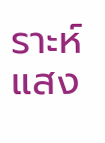ราะห์แสง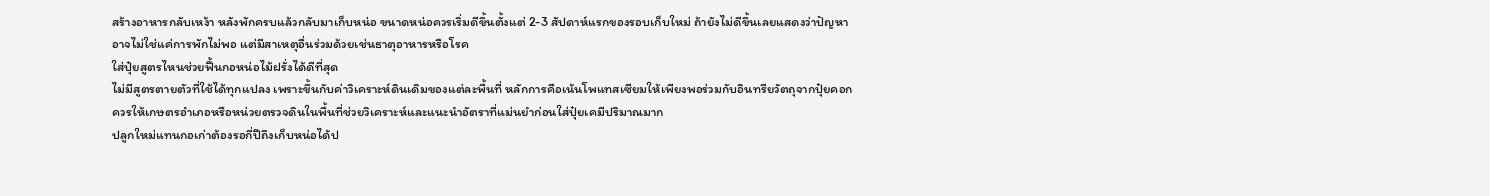สร้างอาหารกลับเหง้า หลังพักครบแล้วกลับมาเก็บหน่อ ขนาดหน่อควรเริ่มดีขึ้นตั้งแต่ 2-3 สัปดาห์แรกของรอบเก็บใหม่ ถ้ายังไม่ดีขึ้นเลยแสดงว่าปัญหาอาจไม่ใช่แค่การพักไม่พอ แต่มีสาเหตุอื่นร่วมด้วยเช่นธาตุอาหารหรือโรค
ใส่ปุ๋ยสูตรไหนช่วยฟื้นกอหน่อไม้ฝรั่งได้ดีที่สุด
ไม่มีสูตรตายตัวที่ใช้ได้ทุกแปลง เพราะขึ้นกับค่าวิเคราะห์ดินเดิมของแต่ละพื้นที่ หลักการคือเน้นโพแทสเซียมให้เพียงพอร่วมกับอินทรียวัตถุจากปุ๋ยคอก ควรให้เกษตรอำเภอหรือหน่วยตรวจดินในพื้นที่ช่วยวิเคราะห์และแนะนำอัตราที่แม่นยำก่อนใส่ปุ๋ยเคมีปริมาณมาก
ปลูกใหม่แทนกอเก่าต้องรอกี่ปีถึงเก็บหน่อได้ป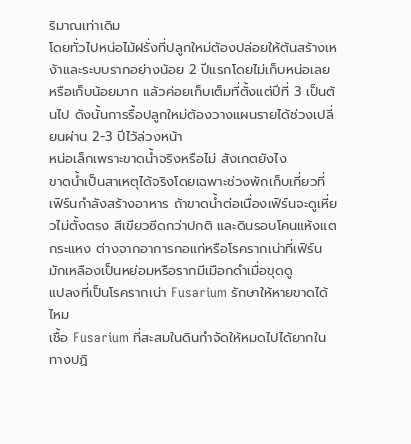ริมาณเท่าเดิม
โดยทั่วไปหน่อไม้ฝรั่งที่ปลูกใหม่ต้องปล่อยให้ต้นสร้างเหง้าและระบบรากอย่างน้อย 2 ปีแรกโดยไม่เก็บหน่อเลยหรือเก็บน้อยมาก แล้วค่อยเก็บเต็มที่ตั้งแต่ปีที่ 3 เป็นต้นไป ดังนั้นการรื้อปลูกใหม่ต้องวางแผนรายได้ช่วงเปลี่ยนผ่าน 2-3 ปีไว้ล่วงหน้า
หน่อเล็กเพราะขาดน้ำจริงหรือไม่ สังเกตยังไง
ขาดน้ำเป็นสาเหตุได้จริงโดยเฉพาะช่วงพักเก็บเกี่ยวที่เฟิร์นกำลังสร้างอาหาร ถ้าขาดน้ำต่อเนื่องเฟิร์นจะดูเหี่ยวไม่ตั้งตรง สีเขียวซีดกว่าปกติ และดินรอบโคนแห้งแตกระแหง ต่างจากอาการกอแก่หรือโรครากเน่าที่เฟิร์นมักเหลืองเป็นหย่อมหรือรากมีเมือกดำเมื่อขุดดู
แปลงที่เป็นโรครากเน่า Fusarium รักษาให้หายขาดได้ไหม
เชื้อ Fusarium ที่สะสมในดินกำจัดให้หมดไปได้ยากในทางปฏิ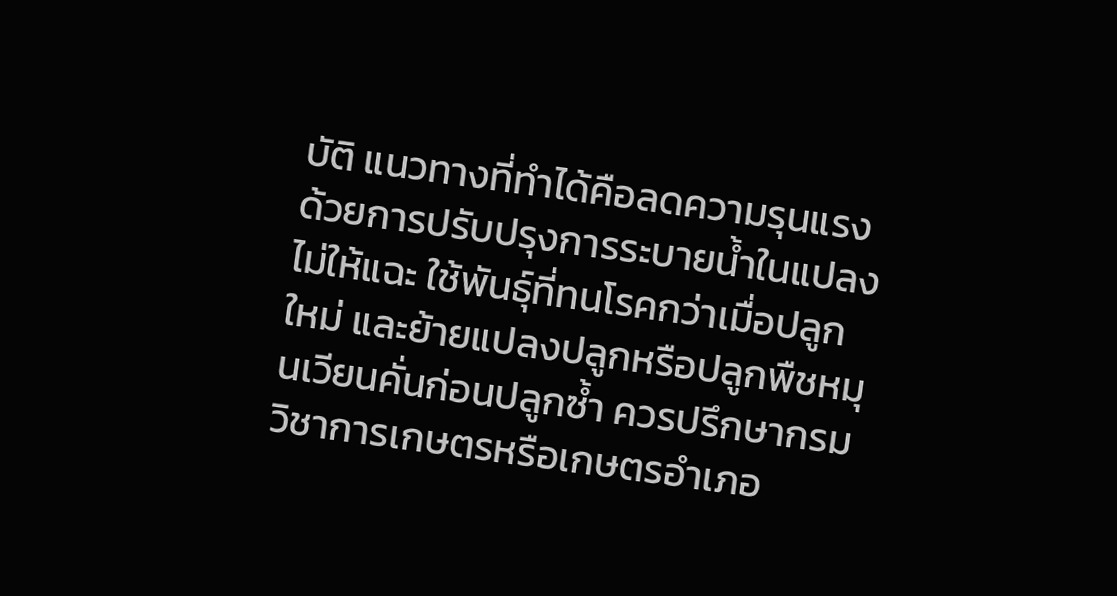บัติ แนวทางที่ทำได้คือลดความรุนแรงด้วยการปรับปรุงการระบายน้ำในแปลงไม่ให้แฉะ ใช้พันธุ์ที่ทนโรคกว่าเมื่อปลูกใหม่ และย้ายแปลงปลูกหรือปลูกพืชหมุนเวียนคั่นก่อนปลูกซ้ำ ควรปรึกษากรมวิชาการเกษตรหรือเกษตรอำเภอ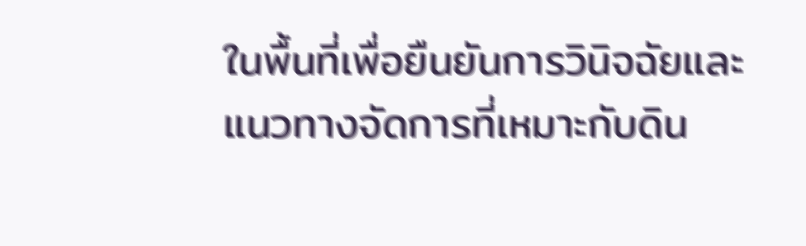ในพื้นที่เพื่อยืนยันการวินิจฉัยและแนวทางจัดการที่เหมาะกับดิน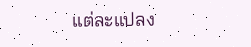แต่ละแปลง